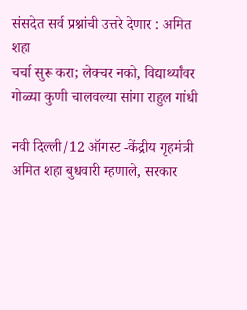संसदेत सर्व प्रश्नांची उत्तरे देणार : अमित शहा
चर्चा सुरू करा; लेक्चर नको, विद्यार्थ्यांवर गोळ्या कुणी चालवल्या सांगा राहुल गांधी

नवी दिल्ली/12 ऑगस्ट -केंद्रीय गृहमंत्री अमित शहा बुधवारी म्हणाले, सरकार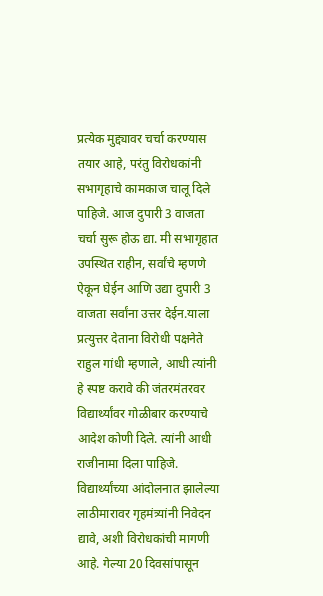प्रत्येक मुद्द्यावर चर्चा करण्यास तयार आहे, परंतु विरोधकांनी सभागृहाचे कामकाज चालू दिले पाहिजे. आज दुपारी 3 वाजता चर्चा सुरू होऊ द्या. मी सभागृहात उपस्थित राहीन, सर्वांचे म्हणणे ऐकून घेईन आणि उद्या दुपारी 3 वाजता सर्वांना उत्तर देईन.याला प्रत्युत्तर देताना विरोधी पक्षनेते राहुल गांधी म्हणाले, आधी त्यांनी हे स्पष्ट करावे की जंतरमंतरवर विद्यार्थ्यांवर गोळीबार करण्याचे आदेश कोणी दिले. त्यांनी आधी राजीनामा दिला पाहिजे.
विद्यार्थ्यांच्या आंदोलनात झालेल्या लाठीमारावर गृहमंत्र्यांनी निवेदन द्यावे, अशी विरोधकांची मागणी आहे. गेल्या 20 दिवसांपासून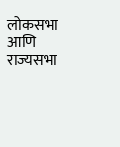लोकसभा आणि राज्यसभा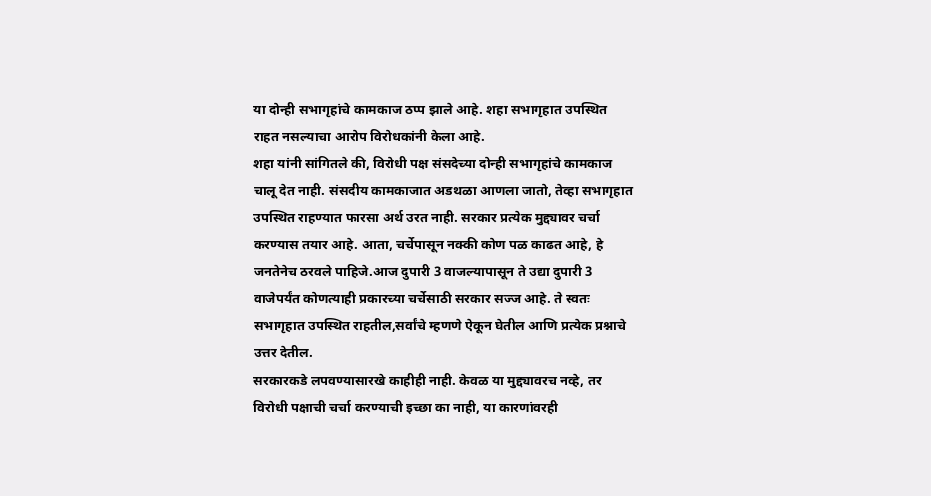या दोन्ही सभागृहांचे कामकाज ठप्प झाले आहे. शहा सभागृहात उपस्थित राहत नसल्याचा आरोप विरोधकांनी केला आहे.
शहा यांनी सांगितले की, विरोधी पक्ष संसदेच्या दोन्ही सभागृहांचे कामकाज चालू देत नाही. संसदीय कामकाजात अडथळा आणला जातो, तेव्हा सभागृहात उपस्थित राहण्यात फारसा अर्थ उरत नाही. सरकार प्रत्येक मुद्द्यावर चर्चा करण्यास तयार आहे. आता, चर्चेपासून नक्की कोण पळ काढत आहे, हे जनतेनेच ठरवले पाहिजे.आज दुपारी 3 वाजल्यापासून ते उद्या दुपारी 3 वाजेपर्यंत कोणत्याही प्रकारच्या चर्चेसाठी सरकार सज्ज आहे. ते स्वतः सभागृहात उपस्थित राहतील,सर्वांचे म्हणणे ऐकून घेतील आणि प्रत्येक प्रश्नाचे उत्तर देतील.
सरकारकडे लपवण्यासारखे काहीही नाही. केवळ या मुद्द्यावरच नव्हे, तर विरोधी पक्षाची चर्चा करण्याची इच्छा का नाही, या कारणांवरही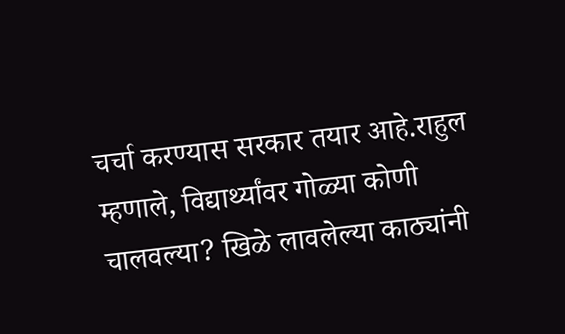चर्चा करण्यास सरकार तयार आहे.राहुल म्हणाले, विद्यार्थ्यांवर गोळ्या कोणी चालवल्या? खिळे लावलेल्या काठ्यांनी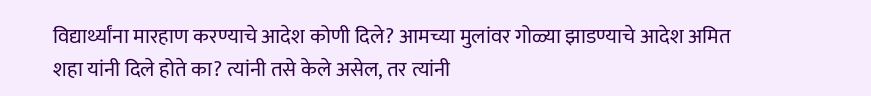विद्यार्थ्यांना मारहाण करण्याचे आदेश कोणी दिले? आमच्या मुलांवर गोळ्या झाडण्याचे आदेश अमित शहा यांनी दिले होते का? त्यांनी तसे केले असेल, तर त्यांनी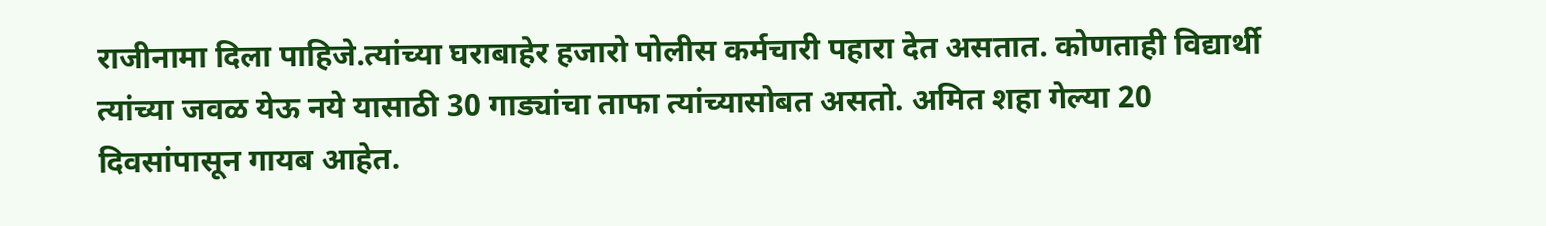राजीनामा दिला पाहिजे.त्यांच्या घराबाहेर हजारो पोलीस कर्मचारी पहारा देत असतात. कोणताही विद्यार्थी त्यांच्या जवळ येऊ नये यासाठी 30 गाड्यांचा ताफा त्यांच्यासोबत असतो. अमित शहा गेल्या 20 दिवसांपासून गायब आहेत.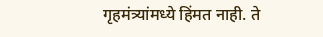गृहमंत्र्यांमध्ये हिंमत नाही. ते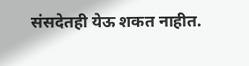संसदेतही येऊ शकत नाहीत.